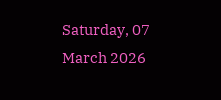Saturday, 07 March 2026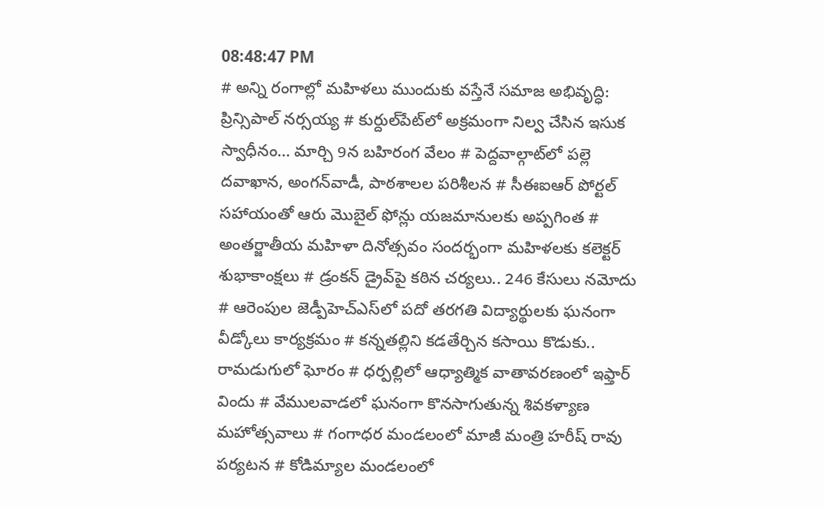08:48:47 PM
# అన్ని రంగాల్లో మహిళలు ముందుకు వస్తేనే సమాజ అభివృద్ధి: ప్రిన్సిపాల్ నర్సయ్య # కుర్దుల్‌పేట్‌లో అక్రమంగా నిల్వ చేసిన ఇసుక స్వాధీనం… మార్చి 9న బహిరంగ వేలం # పెద్దవాల్గాట్‌లో పల్లె దవాఖాన, అంగన్‌వాడీ, పాఠశాలల పరిశీలన # సీఈఐఆర్ పోర్టల్ సహాయంతో ఆరు మొబైల్ ఫోన్లు యజమానులకు అప్పగింత # అంతర్జాతీయ మహిళా దినోత్సవం సందర్భంగా మహిళలకు కలెక్టర్ శుభాకాంక్షలు # డ్రంకన్ డ్రైవ్‌పై కఠిన చర్యలు.. 246 కేసులు నమోదు # ఆరెంపుల జెడ్పీహెచ్‌ఎస్‌లో పదో తరగతి విద్యార్థులకు ఘనంగా వీడ్కోలు కార్యక్రమం # కన్నతల్లిని కడతేర్చిన కసాయి కొడుకు.. రామడుగులో ఘోరం # ధర్పల్లిలో ఆధ్యాత్మిక వాతావరణంలో ఇఫ్తార్ విందు # వేములవాడలో ఘనంగా కొనసాగుతున్న శివకళ్యాణ మహోత్సవాలు # గంగాధర మండలంలో మాజీ మంత్రి హరీష్ రావు పర్యటన # కోడిమ్యాల మండలంలో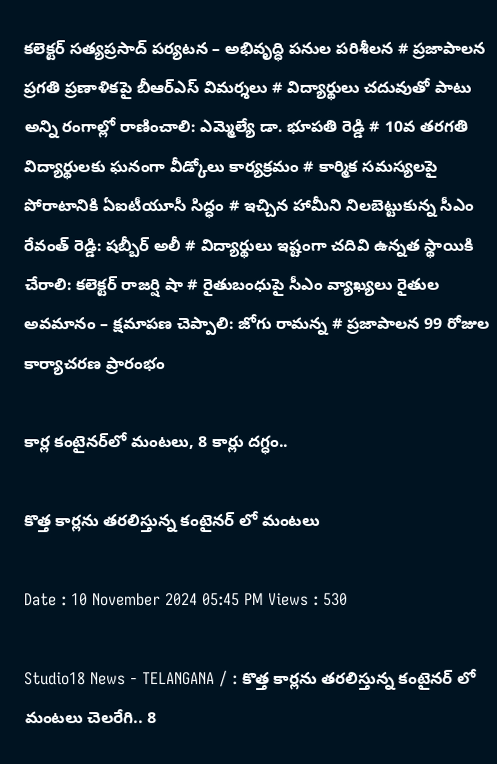కలెక్టర్ సత్యప్రసాద్ పర్యటన – అభివృద్ధి పనుల పరిశీలన # ప్రజాపాలన ప్రగతి ప్రణాళికపై బీఆర్‌ఎస్ విమర్శలు # విద్యార్థులు చదువుతో పాటు అన్ని రంగాల్లో రాణించాలి: ఎమ్మెల్యే డా. భూపతి రెడ్డి # 10వ తరగతి విద్యార్థులకు ఘనంగా వీడ్కోలు కార్యక్రమం # కార్మిక సమస్యలపై పోరాటానికి ఏఐటీయూసీ సిద్ధం # ఇచ్చిన హామీని నిలబెట్టుకున్న సీఎం రేవంత్ రెడ్డి: షబ్బీర్ అలీ # విద్యార్థులు ఇష్టంగా చదివి ఉన్నత స్థాయికి చేరాలి: కలెక్టర్ రాజర్షి షా # రైతుబంధుపై సీఎం వ్యాఖ్యలు రైతుల అవమానం – క్షమాపణ చెప్పాలి: జోగు రామన్న # ప్రజాపాలన 99 రోజుల కార్యాచరణ ప్రారంభం

కార్ల కంటైనర్‌లో మంటలు, 8 కార్లు దగ్ధం..

కొత్త కార్లను తరలిస్తున్న కంటైనర్ లో మంటలు

Date : 10 November 2024 05:45 PM Views : 530

Studio18 News - TELANGANA / : కొత్త కార్లను తరలిస్తున్న కంటైనర్ లో మంటలు చెలరేగి.. 8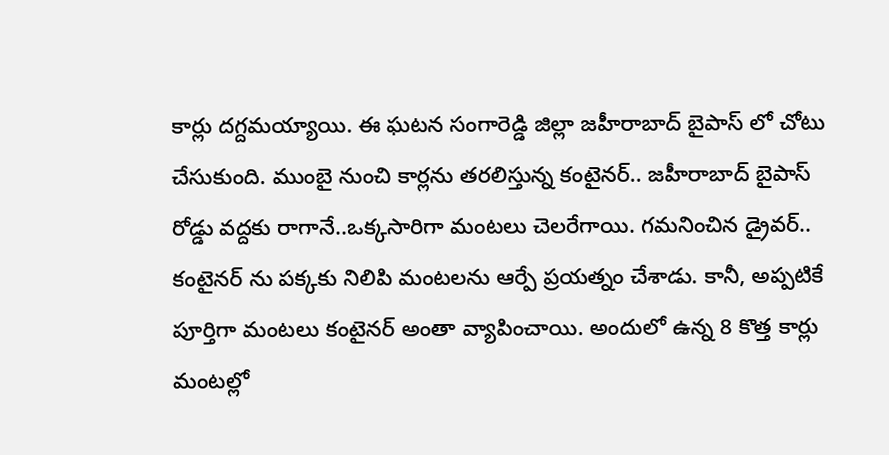కార్లు దగ్దమయ్యాయి. ఈ ఘటన సంగారెడ్డి జిల్లా జహీరాబాద్ బైపాస్ లో చోటు చేసుకుంది. ముంబై నుంచి కార్లను తరలిస్తున్న కంటైనర్.. జహీరాబాద్ బైపాస్ రోడ్డు వద్దకు రాగానే..ఒక్కసారిగా మంటలు చెలరేగాయి. గమనించిన డ్రైవర్.. కంటైనర్ ను పక్కకు నిలిపి మంటలను ఆర్పే ప్రయత్నం చేశాడు. కానీ, అప్పటికే పూర్తిగా మంటలు కంటైనర్ అంతా వ్యాపించాయి. అందులో ఉన్న 8 కొత్త కార్లు మంటల్లో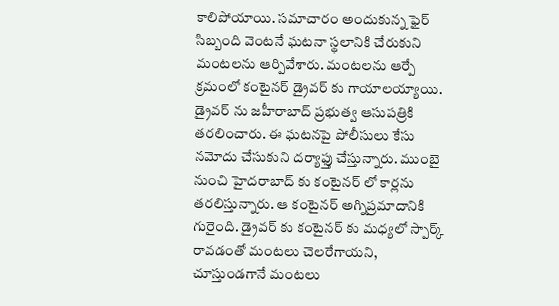కాలిపోయాయి. సమాచారం అందుకున్న ఫైర్ సిబ్బంది వెంటనే ఘటనా స్థలానికి చేరుకుని మంటలను ఆర్పివేశారు. మంటలను ఆర్పే క్రమంలో కంటైనర్ డ్రైవర్ కు గాయాలయ్యాయి. డ్రైవర్ ను జహీరాబాద్ ప్రభుత్వ ఆసుపత్రికి తరలించారు. ఈ ఘటనపై పోలీసులు కేసు నమోదు చేసుకుని దర్యాఫ్తు చేస్తున్నారు. ముంబై నుంచి హైదరాబాద్ కు కంటైనర్ లో కార్లను తరలిస్తున్నారు. ఆ కంటైనర్ అగ్నిప్రమాదానికి గురైంది. డ్రైవర్ కు కంటైనర్ కు మధ్యలో స్పార్క్ రావడంతో మంటలు చెలరేగాయని, చూస్తుండగానే మంటలు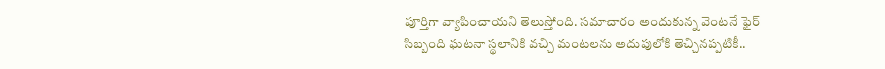పూర్తిగా వ్యాపించాయని తెలుస్తోంది. సమాచారం అందుకున్న వెంటనే ఫైర్ సిబ్బంది ఘటనా స్థలానికి వచ్చి మంటలను అదుపులోకి తెచ్చినప్పటికీ..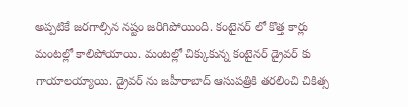అప్పటికే జరగాల్సిన నష్టం జరిగిపోయింది. కంటైనర్ లో కొత్త కార్లు మంటల్లో కాలిపోయాయి. మంటల్లో చిక్కుకున్న కంటైనర్ డ్రైవర్ కు గాయాలయ్యాయి. డ్రైవర్ ను జహీరాబాద్ ఆసుపత్రికి తరలించి చికిత్స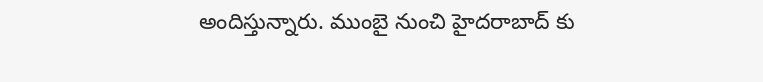అందిస్తున్నారు. ముంబై నుంచి హైదరాబాద్ కు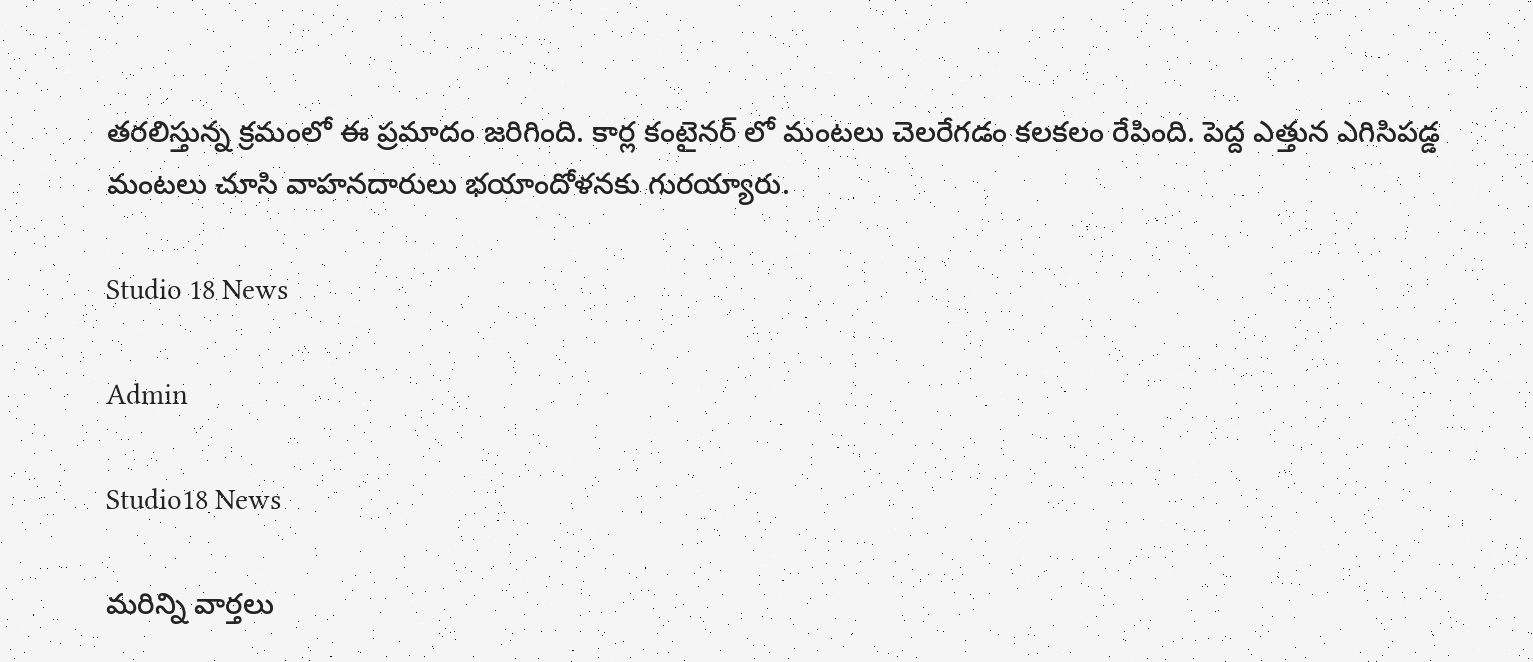తరలిస్తున్న క్రమంలో ఈ ప్రమాదం జరిగింది. కార్ల కంటైనర్ లో మంటలు చెలరేగడం కలకలం రేపింది. పెద్ద ఎత్తున ఎగిసిపడ్డ మంటలు చూసి వాహనదారులు భయాందోళనకు గురయ్యారు.

Studio 18 News

Admin

Studio18 News

మరిన్ని వార్తలు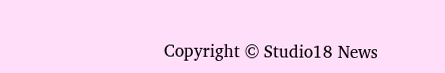Copyright © Studio18 News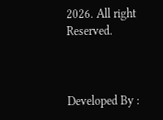2026. All right Reserved.



Developed By :